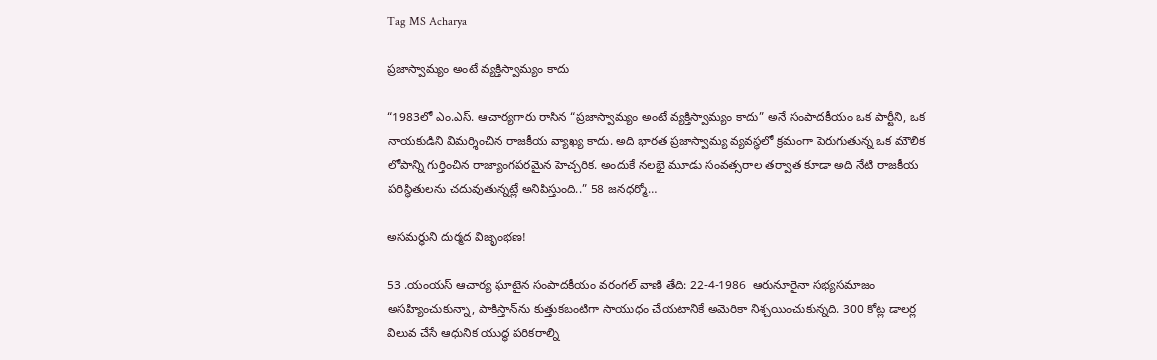Tag MS Acharya

ప్రజాస్వామ్యం అంటే వ్యక్తిస్వామ్యం కాదు

“1983లో ఎం.ఎస్. ఆచార్యగారు రాసిన “ప్రజాస్వామ్యం అంటే వ్యక్తిస్వామ్యం కాదు” అనే సంపాదకీయం ఒక పార్టీని, ఒక నాయకుడిని విమర్శించిన రాజకీయ వ్యాఖ్య కాదు. అది భారత ప్రజాస్వామ్య వ్యవస్థలో క్రమంగా పెరుగుతున్న ఒక మౌలిక లోపాన్ని గుర్తించిన రాజ్యాంగపరమైన హెచ్చరిక. అందుకే నలభై మూడు సంవత్సరాల తర్వాత కూడా అది నేటి రాజకీయ పరిస్థితులను చదువుతున్నట్లే అనిపిస్తుంది..” 58 జనధర్మో…

అసమర్ధుని దుర్మద విజృంభణ!

53 .యంయస్ ఆచార్య ఘాటైన సంపాదకీయం వరంగల్‌ వాణి తేది: 22-4-1986  ఆరునూరైనా సభ్యసమాజం అసహ్యించుకున్నా, పాకిస్తాన్‌ను కుత్తుకబంటిగా సాయుధం చేయటానికే అమెరికా నిశ్చయించుకున్నది. 300 కోట్ల డాలర్ల విలువ చేసే ఆధునిక యుద్ధ పరికరాల్ని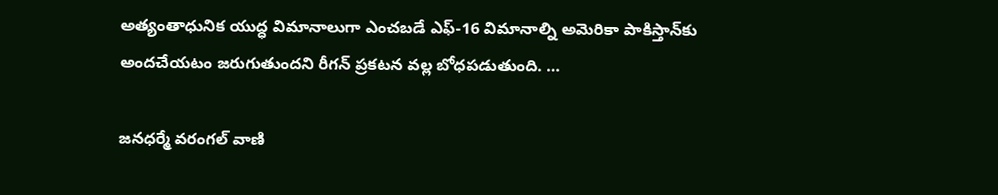అత్యంతాధునిక యుద్ధ విమానాలుగా ఎంచబడే ఎఫ్‌-16 విమానాల్ని అమెరికా పాకిస్తాన్‌కు అందచేయటం జరుగుతుందని రీగన్‌ ప్రకటన వల్ల బోధపడుతుంది. …

జనధర్మే వరంగల్‌ ‌వాణి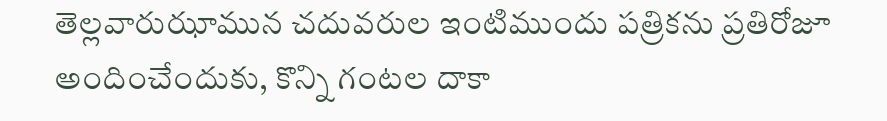తెల్లవారుఝామున చదువరుల ఇంటిముందు పత్రికను ప్రతిరోజూ అందించేందుకు, కొన్ని గంటల దాకా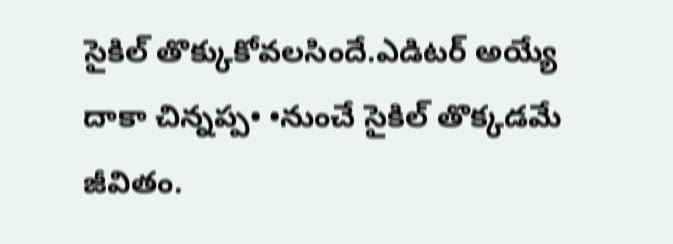సైకిల్‌ ‌తొక్కుకోవలసిందే.ఎడిటర్‌ అయ్యే దాకా చిన్నప్ప• •నుంచే సైకిల్‌ ‌తొక్కడమే జీవితం.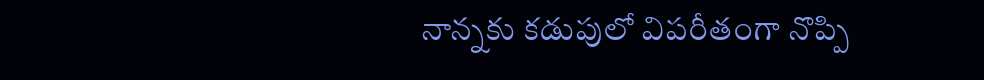నాన్నకు కడుపులో విపరీతంగా నొప్పి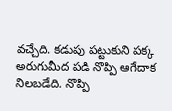వచ్చేది. కడుపు పట్టుకుని పక్క అరుగుమీద పడి నొప్పి ఆగేదాక నిలబడేది. నొప్పి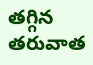తగ్గిన తరువాత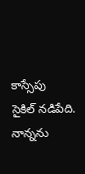కాస్సేపు సైకిల్‌ ‌నడిపేది. నాన్నను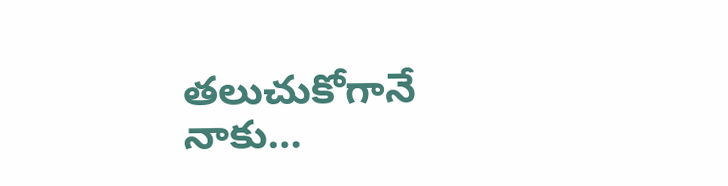తలుచుకోగానే నాకు…